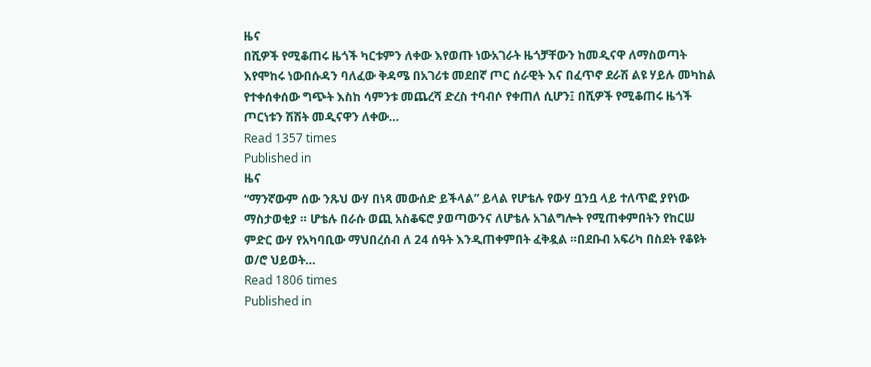ዜና
በሺዎች የሚቆጠሩ ዜጎች ካርቱምን ለቀው እየወጡ ነውአገራት ዜጎቻቸውን ከመዲናዋ ለማስወጣት እየሞከሩ ነውበሱዳን ባለፈው ቅዳሜ በአገሪቱ መደበኛ ጦር ሰራዊት እና በፈጥኖ ደራሽ ልዩ ሃይሉ መካከል የተቀሰቀሰው ግጭት እስከ ሳምንቱ መጨረሻ ድረስ ተባብሶ የቀጠለ ሲሆን፤ በሺዎች የሚቆጠሩ ዜጎች ጦርነቱን ሽሽት መዲናዋን ለቀው…
Read 1357 times
Published in
ዜና
“ማንኛውም ሰው ንጹህ ውሃ በነጻ መውሰድ ይችላል” ይላል የሆቴሉ የውሃ ቧንቧ ላይ ተለጥፎ ያየነው ማስታወቂያ ። ሆቴሉ በራሱ ወጪ አስቆፍሮ ያወጣውንና ለሆቴሉ አገልግሎት የሚጠቀምበትን የከርሠ ምድር ውሃ የአካባቢው ማህበረሰብ ለ 24 ሰዓት እንዲጠቀምበት ፈቅዷል ።በደቡብ አፍሪካ በስደት የቆዩት ወ/ሮ ህይወት…
Read 1806 times
Published in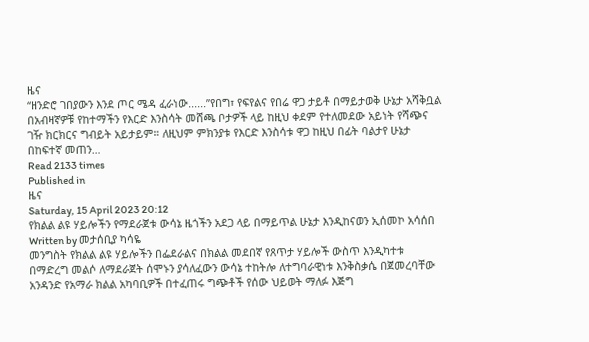ዜና
“ዘንድሮ ገበያውን እንደ ጦር ሜዳ ፈራነው......”የበግ፣ የፍየልና የበሬ ዋጋ ታይቶ በማይታወቅ ሁኔታ አሻቅቧል በአብዛኛዎቹ የከተማችን የእርድ እንስሳት መሸጫ ቦታዎች ላይ ከዚህ ቀደም የተለመደው አይነት የሻጭና ገዥ ክርክርና ግብይት አይታይም። ለዚህም ምክንያቱ የእርድ እንስሳቱ ዋጋ ከዚህ በፊት ባልታየ ሁኔታ በከፍተኛ መጠን…
Read 2133 times
Published in
ዜና
Saturday, 15 April 2023 20:12
የክልል ልዩ ሃይሎችን የማደራጀቱ ውሳኔ ዜጎችን አደጋ ላይ በማይጥል ሁኔታ እንዲከናወን ኢሰመኮ አሳሰበ
Written by መታሰቢያ ካሳዬ
መንግስት የክልል ልዩ ሃይሎችን በፌደራልና በክልል መደበኛ የጸጥታ ሃይሎች ውስጥ እንዲካተቱ በማድረግ መልሶ ለማደራጀት ሰሞኑን ያሳለፈውን ውሳኔ ተከትሎ ለተግባራዊነቱ እንቅስቃሴ በጀመረባቸው አንዳንድ የአማራ ክልል አካባቢዎች በተፈጠሩ ግጭቶች የሰው ህይወት ማለፉ እጅግ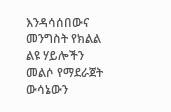እንዳሳሰበውና መንግስት የክልል ልዩ ሃይሎችን መልሶ የማደራጀት ውሳኔውን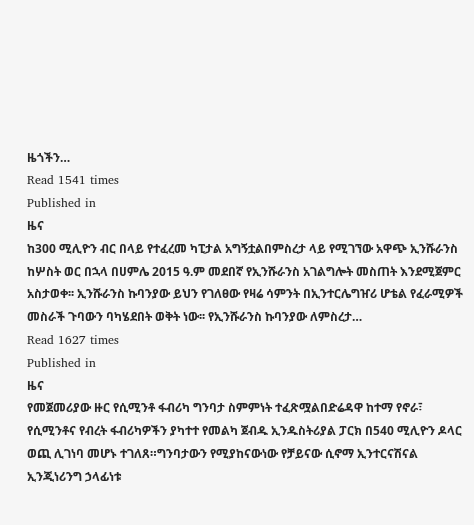ዜጎችን…
Read 1541 times
Published in
ዜና
ከ300 ሚሊዮን ብር በላይ የተፈረመ ካፒታል አግኝቷልበምስረታ ላይ የሚገኘው አዋጭ ኢንሹራንስ ከሦስት ወር በኋላ በሀምሌ 2015 ዓ.ም መደበኛ የኢንሹራንስ አገልግሎት መስጠት እንደሚጀምር አስታወቀ፡፡ ኢንሹራንስ ኩባንያው ይህን የገለፀው የዛሬ ሳምንት በኢንተርሌግዠሪ ሆቴል የፈራሚዎች መስራች ጉባውን ባካሄደበት ወቅት ነው፡፡ የኢንሹራንስ ኩባንያው ለምስረታ…
Read 1627 times
Published in
ዜና
የመጀመሪያው ዙር የሲሚንቶ ፋብሪካ ግንባታ ስምምነት ተፈጽሟልበድሬዳዋ ከተማ የኖራ፣ የሲሚንቶና የብረት ፋብሪካዎችን ያካተተ የመልካ ጀብዱ ኢንዱስትሪያል ፓርክ በ540 ሚሊዮን ዶላር ወጪ ሊገነባ መሆኑ ተገለጸ።ግንባታውን የሚያከናውነው የቻይናው ሲኖማ ኢንተርናሽናል ኢንጂነሪንግ ኃላፊነቱ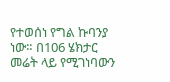የተወሰነ የግል ኩባንያ ነው። በ106 ሄክታር መሬት ላይ የሚገነባውን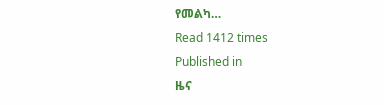የመልካ…
Read 1412 times
Published in
ዜና